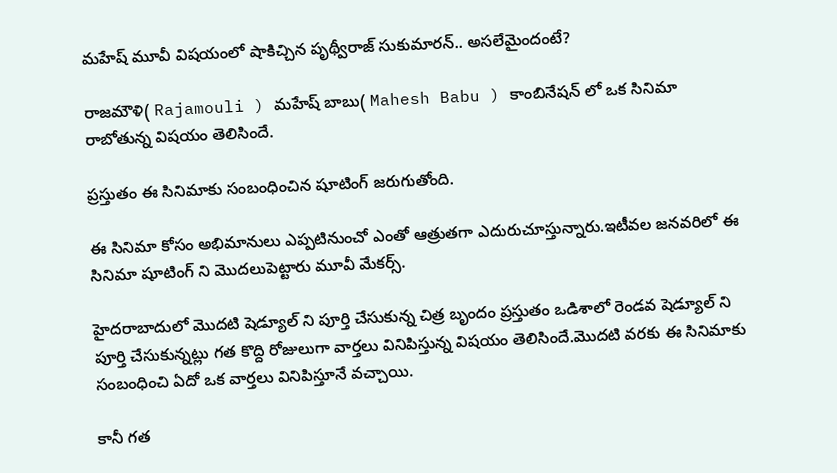మహేష్ మూవీ విషయంలో షాకిచ్చిన పృథ్వీరాజ్ సుకుమారన్.. అసలేమైందంటే?

రాజమౌళి( Rajamouli ) మహేష్ బాబు( Mahesh Babu ) కాంబినేషన్ లో ఒక సినిమా రాబోతున్న విషయం తెలిసిందే.

ప్రస్తుతం ఈ సినిమాకు సంబంధించిన షూటింగ్ జరుగుతోంది.

ఈ సినిమా కోసం అభిమానులు ఎప్పటినుంచో ఎంతో ఆత్రుతగా ఎదురుచూస్తున్నారు.ఇటీవల జనవరిలో ఈ సినిమా షూటింగ్ ని మొదలుపెట్టారు మూవీ మేకర్స్.

హైదరాబాదులో మొదటి షెడ్యూల్ ని పూర్తి చేసుకున్న చిత్ర బృందం ప్రస్తుతం ఒడిశాలో రెండవ షెడ్యూల్ ని పూర్తి చేసుకున్నట్లు గత కొద్ది రోజులుగా వార్తలు వినిపిస్తున్న విషయం తెలిసిందే.మొదటి వరకు ఈ సినిమాకు సంబంధించి ఏదో ఒక వార్తలు వినిపిస్తూనే వచ్చాయి.

కానీ గత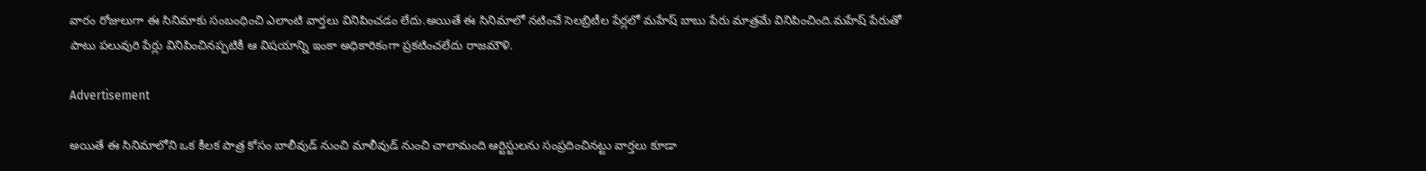వారం రోజులుగా ఈ సినిమాకు సంబంధించి ఎలాంటి వార్తలు వినిపించడం లేదు.అయితే ఈ సినిమాలో నటించే సెలబ్రిటీల పేర్లలో మహేష్ బాబు పేరు మాత్రమే వినిపించింది.మహేష్ పేరుతో పాటు పలువురి పేర్లు వినిపించినప్పటికీ ఆ విషయాన్ని ఇంకా అధికారికంగా ప్రకటించలేదు రాజమౌళి.

Advertisement

అయితే ఈ సినిమాలోని ఒక కీలక పాత్ర కోసం బాలీవుడ్ నుంచి మాలీవుడ్ నుంచి చాలామంది ఆర్టిస్టులను సంప్రదించినట్టు వార్తలు కూడా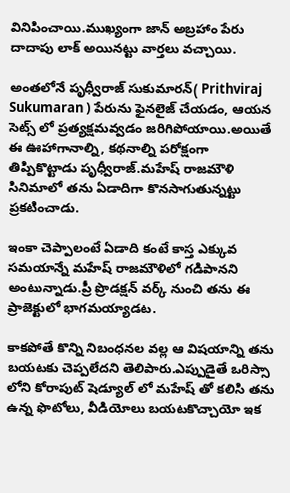వినిపించాయి.ముఖ్యంగా జాన్ అబ్రహాం పేరు దాదాపు లాక్ అయినట్టు వార్తలు వచ్చాయి.

అంతలోనే పృధ్వీరాజ్ సుకుమారన్( Prithviraj Sukumaran ) పేరును ఫైనలైజ్ చేయడం, ఆయన సెట్స్ లో ప్రత్యక్షమవ్వడం జరిగిపోయాయి.అయితే ఈ ఊహాగానాల్ని, కథనాల్ని పరోక్షంగా తిప్పికొట్టాడు పృధ్వీరాజ్.మహేష్ రాజమౌళి సినిమాలో తను ఏడాదిగా కొనసాగుతున్నట్టు ప్రకటించాడు.

ఇంకా చెప్పాలంటే ఏడాది కంటే కాస్త ఎక్కువ సమయాన్నే మహేష్ రాజమౌళిలో గడిపానని అంటున్నాడు.ప్రీ ప్రొడక్షన్ వర్క్ నుంచి తను ఈ ప్రాజెక్టులో భాగమయ్యాడట.

కాకపోతే కొన్ని నిబంధనల వల్ల ఆ విషయాన్ని తను బయటకు చెప్పలేదని తెలిపారు.ఎప్పుడైతే ఒరిస్సా లోని కోరాపుట్ షెడ్యూల్ లో మహేష్ తో కలిసి తను ఉన్న ఫొటోలు, వీడియోలు బయటకొచ్చాయో ఇక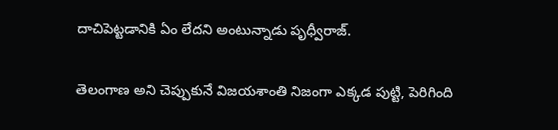దాచిపెట్టడానికి ఏం లేదని అంటున్నాడు పృధ్వీరాజ్.

తెలంగాణ అని చెప్పుకునే విజయశాంతి నిజంగా ఎక్కడ పుట్టి, పెరిగింది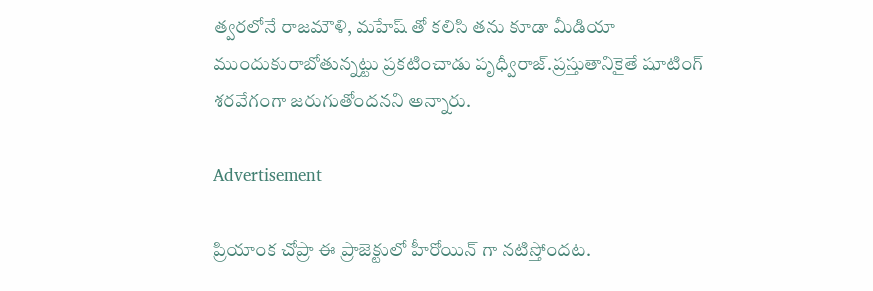త్వరలోనే రాజమౌళి, మహేష్ తో కలిసి తను కూడా మీడియా ముందుకురాబోతున్నట్టు ప్రకటించాడు పృధ్వీరాజ్.ప్రస్తుతానికైతే షూటింగ్ శరవేగంగా జరుగుతోందనని అన్నారు.

Advertisement

ప్రియాంక చోప్రా ఈ ప్రాజెక్టులో హీరోయిన్ గా నటిస్తోందట.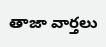తాజా వార్తలు